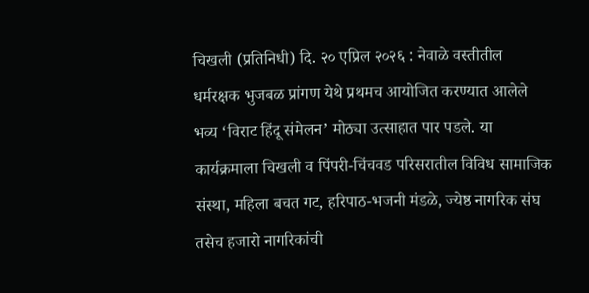चिखली (प्रतिनिधी) दि. २० एप्रिल २०२६ : नेवाळे वस्तीतील धर्मरक्षक भुजबळ प्रांगण येथे प्रथमच आयोजित करण्यात आलेले भव्य ‘विराट हिंदू संमेलन’ मोठ्या उत्साहात पार पडले. या कार्यक्रमाला चिखली व पिंपरी-चिंचवड परिसरातील विविध सामाजिक संस्था, महिला बचत गट, हरिपाठ-भजनी मंडळे, ज्येष्ठ नागरिक संघ तसेच हजारो नागरिकांची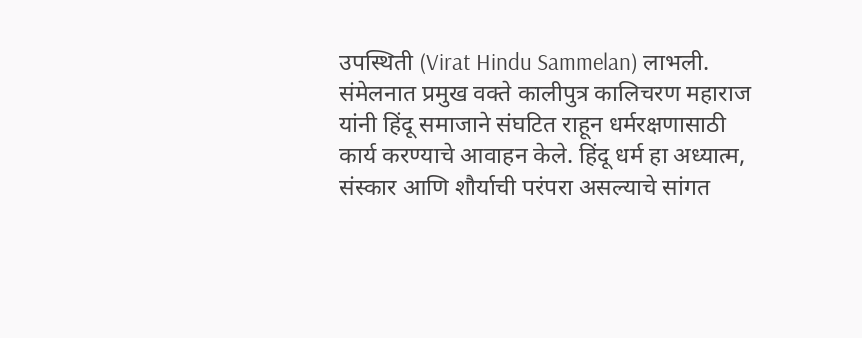उपस्थिती (Virat Hindu Sammelan) लाभली.
संमेलनात प्रमुख वक्ते कालीपुत्र कालिचरण महाराज यांनी हिंदू समाजाने संघटित राहून धर्मरक्षणासाठी कार्य करण्याचे आवाहन केले. हिंदू धर्म हा अध्यात्म, संस्कार आणि शौर्याची परंपरा असल्याचे सांगत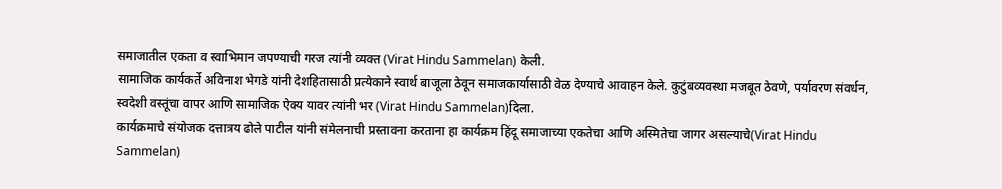समाजातील एकता व स्वाभिमान जपण्याची गरज त्यांनी व्यक्त (Virat Hindu Sammelan) केली.
सामाजिक कार्यकर्ते अविनाश भेगडे यांनी देशहितासाठी प्रत्येकाने स्वार्थ बाजूला ठेवून समाजकार्यासाठी वेळ देण्याचे आवाहन केले. कुटुंबव्यवस्था मजबूत ठेवणे, पर्यावरण संवर्धन, स्वदेशी वस्तूंचा वापर आणि सामाजिक ऐक्य यावर त्यांनी भर (Virat Hindu Sammelan)दिला.
कार्यक्रमाचे संयोजक दत्तात्रय ढोले पाटील यांनी संमेलनाची प्रस्तावना करताना हा कार्यक्रम हिंदू समाजाच्या एकतेचा आणि अस्मितेचा जागर असल्याचे(Virat Hindu Sammelan)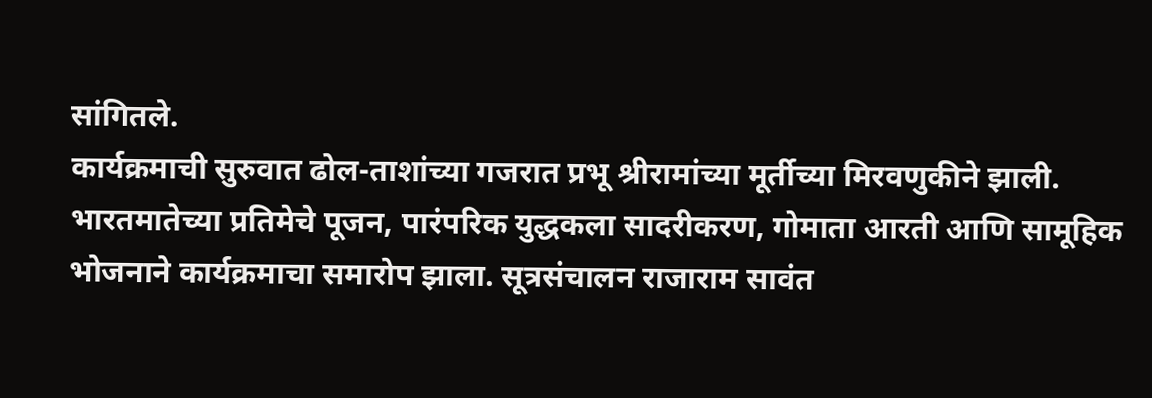सांगितले.
कार्यक्रमाची सुरुवात ढोल-ताशांच्या गजरात प्रभू श्रीरामांच्या मूर्तीच्या मिरवणुकीने झाली. भारतमातेच्या प्रतिमेचे पूजन, पारंपरिक युद्धकला सादरीकरण, गोमाता आरती आणि सामूहिक भोजनाने कार्यक्रमाचा समारोप झाला. सूत्रसंचालन राजाराम सावंत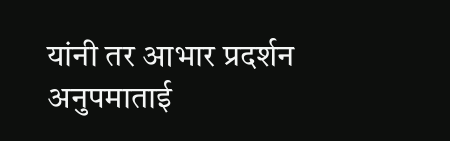यांनी तर आभार प्रदर्शन अनुपमाताई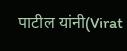पाटील यांनी(Virat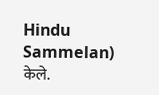Hindu Sammelan) केले.